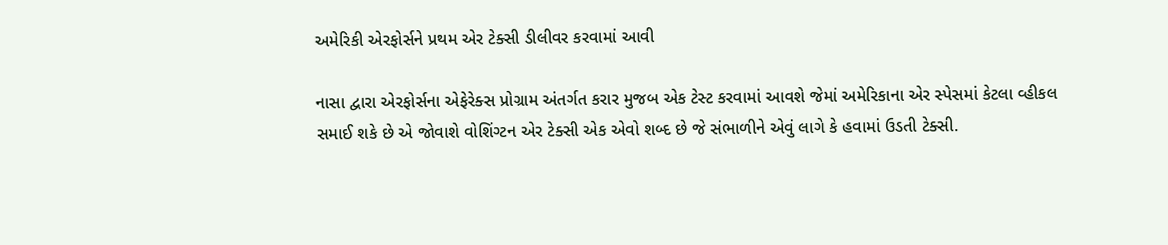અમેરિકી એરફોર્સને પ્રથમ એર ટેક્સી ડીલીવર કરવામાં આવી

નાસા દ્વારા એરફોર્સના એફેરેક્સ પ્રોગ્રામ અંતર્ગત કરાર મુજબ એક ટેસ્ટ કરવામાં આવશે જેમાં અમેરિકાના એર સ્પેસમાં કેટલા વ્હીકલ સમાઈ શકે છે એ જોવાશે વોશિંગ્ટન એર ટેક્સી એક એવો શબ્દ છે જે સંભાળીને એવું લાગે કે હવામાં ઉડતી ટેક્સી.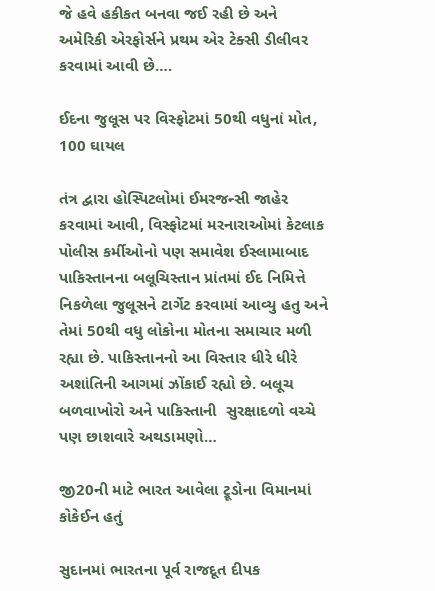જે હવે હકીકત બનવા જઈ રહી છે અને અમેરિકી એરફોર્સને પ્રથમ એર ટેક્સી ડીલીવર કરવામાં આવી છે….

ઈદના જુલૂસ પર વિસ્ફોટમાં 50થી વધુનાં મોત, 100 ઘાયલ

તંત્ર દ્વારા હોસ્પિટલોમાં ઈમરજન્સી જાહેર કરવામાં આવી, વિસ્ફોટમાં મરનારાઓમાં કેટલાક પોલીસ કર્મીઓનો પણ સમાવેશ ઈસ્લામાબાદ પાકિસ્તાનના બલૂચિસ્તાન પ્રાંતમાં ઈદ નિમિત્તે નિકળેલા જુલૂસને ટાર્ગેટ કરવામાં આવ્યુ હતુ અને તેમાં 50થી વધુ લોકોના મોતના સમાચાર મળી રહ્યા છે. પાકિસ્તાનનો આ વિસ્તાર ધીરે ધીરે અશાંતિની આગમાં ઝોંકાઈ રહ્યો છે. બલૂચ બળવાખોરો અને પાકિસ્તાની  સુરક્ષાદળો વચ્ચે પણ છાશવારે અથડામણો…

જી20ની માટે ભારત આવેલા ટ્રૂડોના વિમાનમાં કોકેઈન હતું

સુદાનમાં ભારતના પૂર્વ રાજદૂત દીપક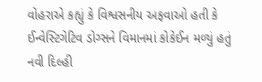વોહરાએ કહ્યું કે વિશ્વસનીય અફવાઓ હતી કે ઈન્વેસ્ટિગેટિવ ડોગ્સને વિમાનમાં કોકેઈન મળ્યું હતું નવી દિલ્હી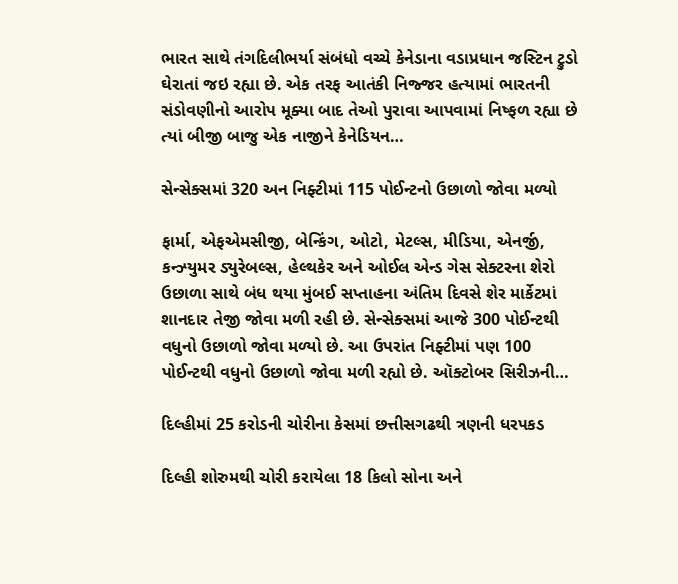ભારત સાથે તંગદિલીભર્યા સંબંધો વચ્ચે કેનેડાના વડાપ્રધાન જસ્ટિન ટ્રુડો ઘેરાતાં જઇ રહ્યા છે. એક તરફ આતંકી નિજ્જર હત્યામાં ભારતની સંડોવણીનો આરોપ મૂક્યા બાદ તેઓ પુરાવા આપવામાં નિષ્ફળ રહ્યા છે ત્યાં બીજી બાજુ એક નાજીને કેનેડિયન…

સેન્સેક્સમાં 320 અન નિફ્ટીમાં 115 પોઈન્ટનો ઉછાળો જોવા મળ્યો

ફાર્મા, એફએમસીજી, બેન્કિંગ, ઓટો, મેટલ્સ, મીડિયા, એનર્જી, કન્ઝ્યુમર ડ્યુરેબલ્સ, હેલ્થકેર અને ઓઈલ એન્ડ ગેસ સેક્ટરના શેરો ઉછાળા સાથે બંધ થયા મુંબઈ સપ્તાહના અંતિમ દિવસે શેર માર્કેટમાં શાનદાર તેજી જોવા મળી રહી છે. સેન્સેક્સમાં આજે 300 પોઈન્ટથી વધુનો ઉછાળો જોવા મળ્યો છે. આ ઉપરાંત નિફ્ટીમાં પણ 100 પોઈન્ટથી વધુનો ઉછાળો જોવા મળી રહ્યો છે. ઑક્ટોબર સિરીઝની…

દિલ્હીમાં 25 કરોડની ચોરીના કેસમાં છત્તીસગઢથી ત્રણની ધરપકડ

દિલ્હી શોરુમથી ચોરી કરાયેલા 18 કિલો સોના અને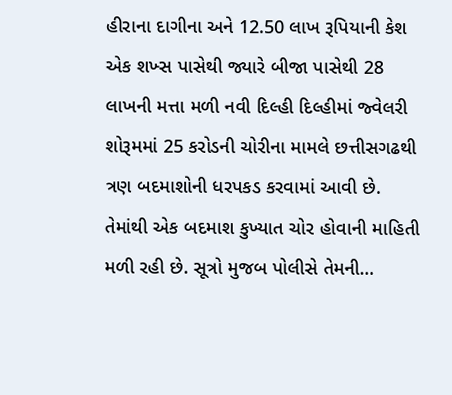હીરાના દાગીના અને 12.50 લાખ રૂપિયાની કેશ એક શખ્સ પાસેથી જ્યારે બીજા પાસેથી 28 લાખની મત્તા મળી નવી દિલ્હી દિલ્હીમાં જ્વેલરી શોરૂમમાં 25 કરોડની ચોરીના મામલે છત્તીસગઢથી ત્રણ બદમાશોની ધરપકડ કરવામાં આવી છે.  તેમાંથી એક બદમાશ કુખ્યાત ચોર હોવાની માહિતી મળી રહી છે. સૂત્રો મુજબ પોલીસે તેમની…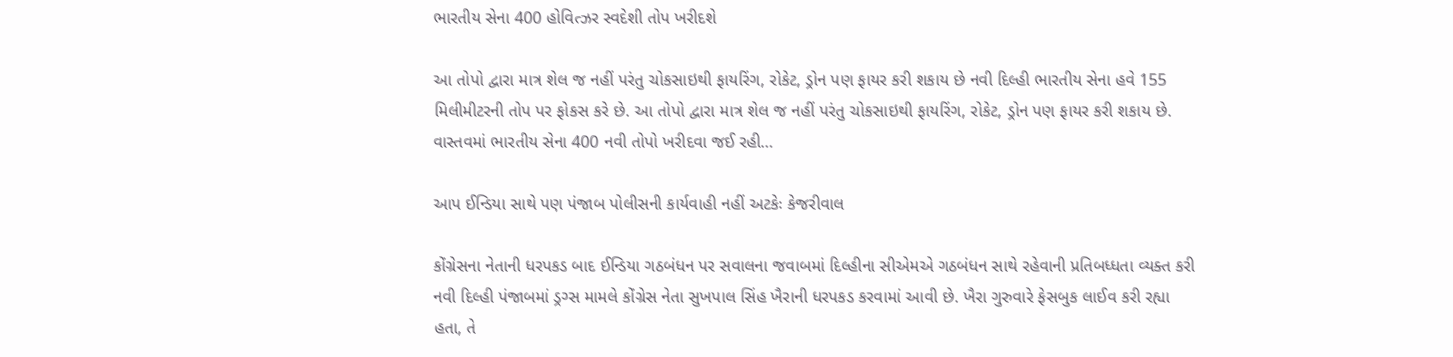ભારતીય સેના 400 હોવિત્ઝર સ્વદેશી તોપ ખરીદશે

આ તોપો દ્વારા માત્ર શેલ જ નહીં પરંતુ ચોકસાઇથી ફાયરિંગ, રોકેટ, ડ્રોન પણ ફાયર કરી શકાય છે નવી દિલ્હી ભારતીય સેના હવે 155 મિલીમીટરની તોપ પર ફોકસ કરે છે. આ તોપો દ્વારા માત્ર શેલ જ નહીં પરંતુ ચોકસાઇથી ફાયરિંગ, રોકેટ, ડ્રોન પણ ફાયર કરી શકાય છે.  વાસ્તવમાં ભારતીય સેના 400 નવી તોપો ખરીદવા જઈ રહી…

આપ ઈન્ડિયા સાથે પણ પંજાબ પોલીસની કાર્યવાહી નહીં અટકેઃ કેજરીવાલ

કોંગ્રેસના નેતાની ધરપકડ બાદ ઈન્ડિયા ગઠબંધન પર સવાલના જવાબમાં દિલ્હીના સીએમએ ગઠબંધન સાથે રહેવાની પ્રતિબધ્ધતા વ્યક્ત કરી નવી દિલ્હી પંજાબમાં ડ્રગ્સ મામલે કોંગ્રેસ નેતા સુખપાલ સિંહ ખૈરાની ધરપકડ કરવામાં આવી છે. ખૈરા ગુરુવારે ફેસબુક લાઈવ કરી રહ્યા હતા, તે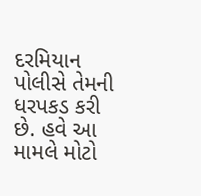દરમિયાન પોલીસે તેમની ધરપકડ કરી છે. હવે આ મામલે મોટો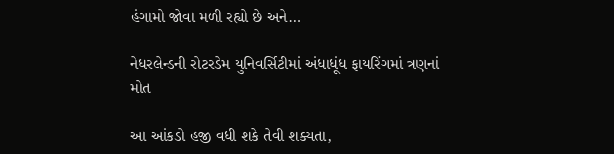હંગામો જોવા મળી રહ્યો છે અને…

નેધરલેન્ડની રોટરડેમ યુનિવર્સિટીમાં અંધાધૂંધ ફાયરિંગમાં ત્રણનાં મોત

આ આંકડો હજી વધી શકે તેવી શક્યતા,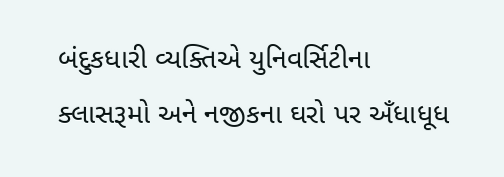બંદુકધારી વ્યક્તિએ યુનિવર્સિટીના ક્લાસરૂમો અને નજીકના ઘરો પર અઁધાધૂધ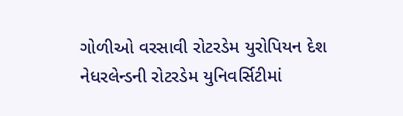ગોળીઓ વરસાવી રોટરડેમ યુરોપિયન દેશ નેધરલેન્ડની રોટરડેમ યુનિવર્સિટીમાં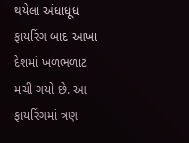થયેલા અંધાધૂધ ફાયરિંગ બાદ આખા દેશમાં ખળભળાટ મચી ગયો છે. આ ફાયરિંગમાં ત્રણ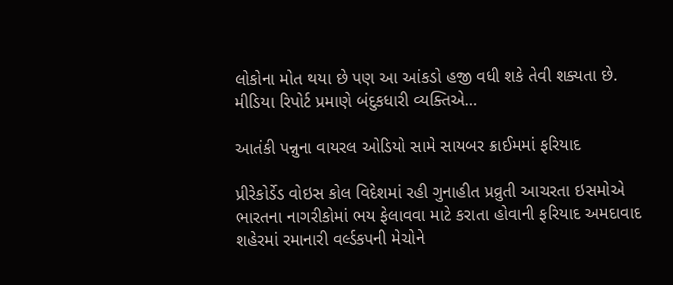લોકોના મોત થયા છે પણ આ આંકડો હજી વધી શકે તેવી શક્યતા છે. મીડિયા રિપોર્ટ પ્રમાણે બંદુકધારી વ્યક્તિએ…

આતંકી પન્નુના વાયરલ ઓડિયો સામે સાયબર ક્રાઈમમાં ફરિયાદ

પ્રીરેકોર્ડેડ વોઇસ કોલ વિદેશમાં રહી ગુનાહીત પ્રવ્રુતી આચરતા ઇસમોએ ભારતના નાગરીકોમાં ભય ફેલાવવા માટે કરાતા હોવાની ફરિયાદ અમદાવાદ શહેરમાં રમાનારી વર્લ્ડકપની મેચોને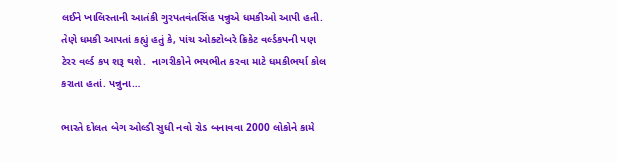લઈને ખાલિસ્તાની આતંકી ગુરપતવંતસિંહ પન્નુએ ધમકીઓ આપી હતી. તેણે ધમકી આપતાં કહ્યું હતું કે, પાંચ ઓક્ટોબરે ક્રિકેટ વર્લ્ડકપની પણ ટેરર વર્લ્ડ કપ શરૂ થશે.  નાગરીકોને ભયભીત કરવા માટે ધમકીભર્યા કોલ કરાતા હતાં. પન્નુના…

ભારતે દોલત બેગ ઓલ્ડી સુધી નવો રોડ બનાવવા 2000 લોકોને કામે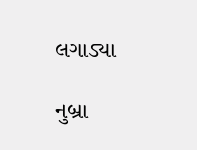લગાડ્યા

નુબ્રા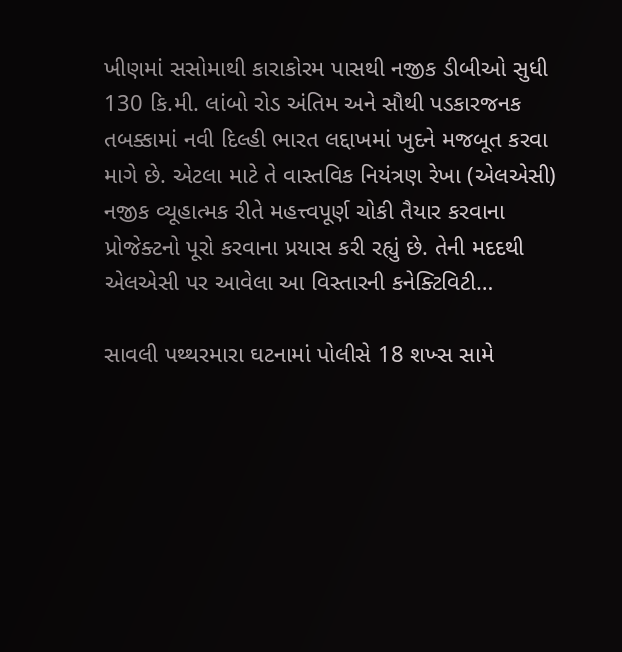ખીણમાં સસોમાથી કારાકોરમ પાસથી નજીક ડીબીઓ સુધી 130 કિ.મી. લાંબો રોડ અંતિમ અને સૌથી પડકારજનક તબક્કામાં નવી દિલ્હી ભારત લદ્દાખમાં ખુદને મજબૂત કરવા માગે છે. એટલા માટે તે વાસ્તવિક નિયંત્રણ રેખા (એલએસી) નજીક વ્યૂહાત્મક રીતે મહત્ત્વપૂર્ણ ચોકી તૈયાર કરવાના પ્રોજેક્ટનો પૂરો કરવાના પ્રયાસ કરી રહ્યું છે. તેની મદદથી એલએસી પર આવેલા આ વિસ્તારની કનેક્ટિવિટી…

સાવલી પથ્થરમારા ઘટનામાં પોલીસે 18 શખ્સ સામે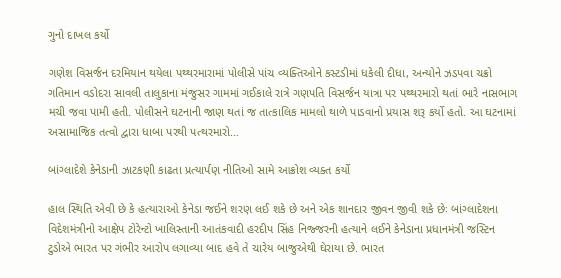ગુનો દાખલ કર્યો

ગણેશ વિસર્જન દરમિયાન થયેલા પથ્થરમારામાં પોલીસે પાંચ વ્યક્તિઓને કસ્ટડીમાં ધકેલી દીધા, અન્યોને ઝડપવા ચક્રો ગતિમાન વડોદરા સાવલી તાલુકાના મંજુસર ગામમાં ગઈકાલે રાત્રે ગણપતિ વિસર્જન યાત્રા પર પથ્થરમારો થતાં ભારે નાસભાગ મચી જવા પામી હતી. પોલીસને ઘટનાની જાણ થતાં જ તાત્કાલિક મામલો થાળે પાડવાનો પ્રયાસ શરૂ કર્યો હતો. આ ઘટનામાં અસામાજિક તત્વો દ્વારા ધાબા પરથી પત્થરમારો…

બાંગ્લાદેશે કેનેડાની ઝાટકણી કાઢતા પ્રત્યાર્પણ નીતિઓ સામે આક્રોશ વ્યક્ત કર્યો

હાલ સ્થિતિ એવી છે કે હત્યારાઓ કેનેડા જઈને શરણ લઈ શકે છે અને એક શાનદાર જીવન જીવી શકે છેઃ બાંગ્લાદેશના વિદેશમંત્રીનો આક્ષેપ ટોરેન્ટો ખાલિસ્તાની આતંકવાદી હરદીપ સિંહ નિજ્જરની હત્યાને લઈને કેનેડાના પ્રધાનમંત્રી જસ્ટિન ટુડોએ ભારત પર ગંભીર આરોપ લગાવ્યા બાદ હવે તે ચારેય બાજુએથી ઘેરાયા છે. ભારત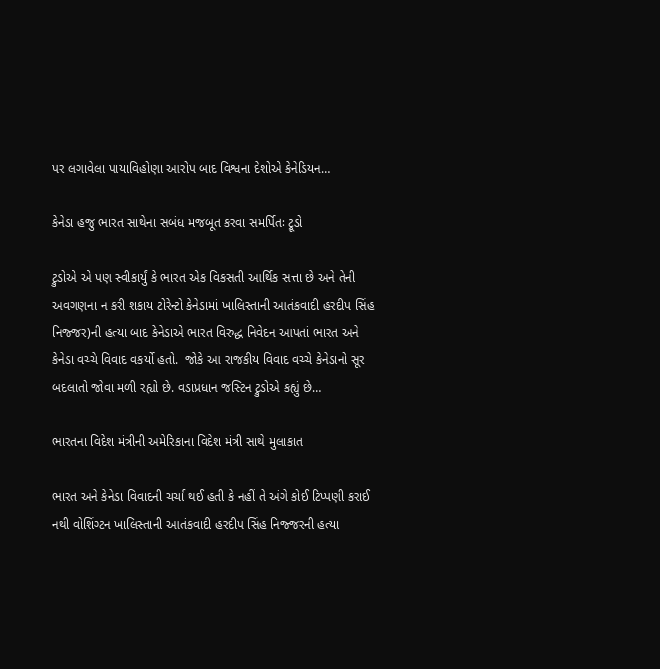પર લગાવેલા પાયાવિહોણા આરોપ બાદ વિશ્વના દેશોએ કેનેડિયન…

કેનેડા હજુ ભારત સાથેના સબંધ મજબૂત કરવા સમર્પિતઃ ટ્રૂડો

ટ્રુડોએ એ પણ સ્વીકાર્યું કે ભારત એક વિકસતી આર્થિક સત્તા છે અને તેની અવગણના ન કરી શકાય ટોરેન્ટો કેનેડામાં ખાલિસ્તાની આતંકવાદી હરદીપ સિંહ નિજ્જર)ની હત્યા બાદ કેનેડાએ ભારત વિરુદ્ધ નિવેદન આપતાં ભારત અને કેનેડા વચ્ચે વિવાદ વકર્યો હતો.  જોકે આ રાજકીય વિવાદ વચ્ચે કેનેડાનો સૂર બદલાતો જોવા મળી રહ્યો છે. વડાપ્રધાન જસ્ટિન ટ્રુડોએ કહ્યું છે…

ભારતના વિદેશ મંત્રીની અમેરિકાના વિદેશ મંત્રી સાથે મુલાકાત

ભારત અને કેનેડા વિવાદની ચર્ચા થઈ હતી કે નહીં તે અંગે કોઈ ટિપ્પણી કરાઈ નથી વોશિંગ્ટન ખાલિસ્તાની આતંકવાદી હરદીપ સિંહ નિજ્જરની હત્યા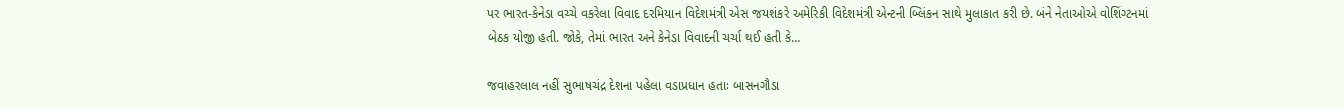પર ભારત-કેનેડા વચ્ચે વકરેલા વિવાદ દરમિયાન વિદેશમંત્રી એસ જયશંકરે અમેરિકી વિદેશમંત્રી એન્ટની બ્લિંકન સાથે મુલાકાત કરી છે. બંને નેતાઓએ વોશિંગ્ટનમાં બેઠક યોજી હતી. જોકે, તેમાં ભારત અને કેનેડા વિવાદની ચર્ચા થઈ હતી કે…

જવાહરલાલ નહીં સુભાષચંદ્ર દેશના પહેલા વડાપ્રધાન હતાઃ બાસનગૌડા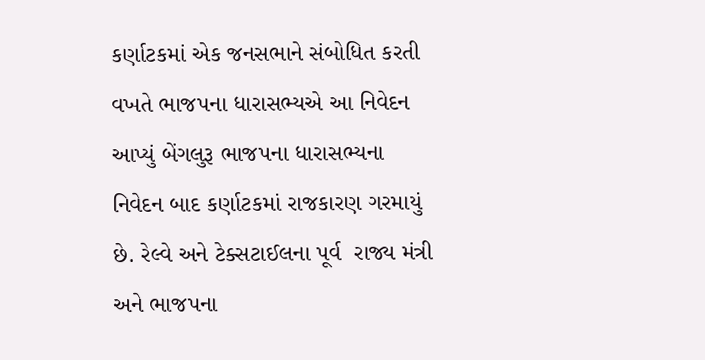કર્ણાટકમાં એક જનસભાને સંબોધિત કરતી વખતે ભાજપના ધારાસભ્યએ આ નિવેદન આપ્યું બેંગલુરૂ ભાજપના ધારાસભ્યના નિવેદન બાદ કર્ણાટકમાં રાજકારણ ગરમાયું છે. રેલ્વે અને ટેક્સટાઈલના પૂર્વ  રાજ્ય મંત્રી અને ભાજપના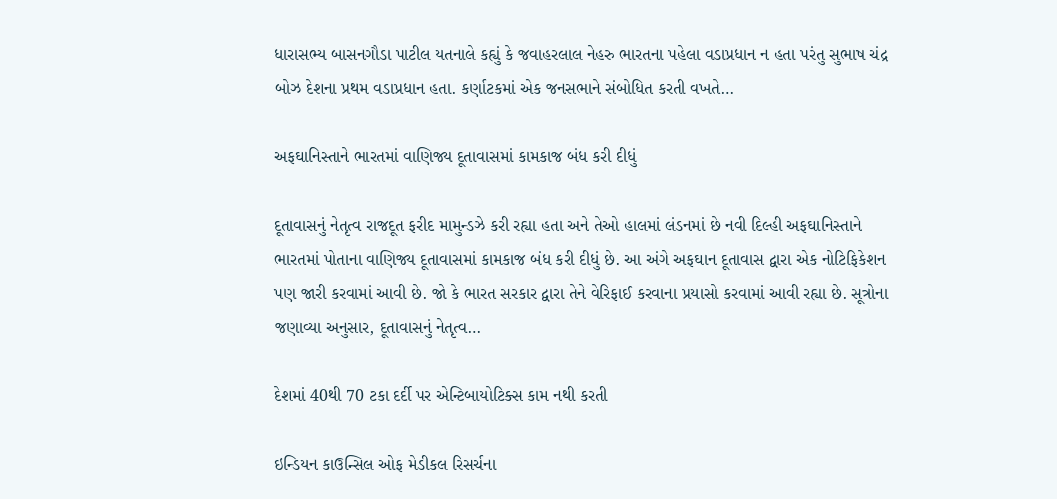ધારાસભ્ય બાસનગૌડા પાટીલ યતનાલે કહ્યું કે જવાહરલાલ નેહરુ ભારતના પહેલા વડાપ્રધાન ન હતા પરંતુ સુભાષ ચંદ્ર બોઝ દેશના પ્રથમ વડાપ્રધાન હતા. કર્ણાટકમાં એક જનસભાને સંબોધિત કરતી વખતે…

અફઘાનિસ્તાને ભારતમાં વાણિજ્ય દૂતાવાસમાં કામકાજ બંધ કરી દીધું

દૂતાવાસનું નેતૃત્વ રાજદૂત ફરીદ મામુન્ડઝે કરી રહ્યા હતા અને તેઓ હાલમાં લંડનમાં છે નવી દિલ્હી અફઘાનિસ્તાને ભારતમાં પોતાના વાણિજ્ય દૂતાવાસમાં કામકાજ બંધ કરી દીધું છે. આ અંગે અફઘાન દૂતાવાસ દ્વારા એક નોટિફિકેશન પણ જારી કરવામાં આવી છે. જો કે ભારત સરકાર દ્વારા તેને વેરિફાઈ કરવાના પ્રયાસો કરવામાં આવી રહ્યા છે. સૂત્રોના જણાવ્યા અનુસાર, દૂતાવાસનું નેતૃત્વ…

દેશમાં 40થી 70 ટકા દર્દી પર એન્ટિબાયોટિક્સ કામ નથી કરતી

ઇન્ડિયન કાઉન્સિલ ઓફ મેડીકલ રિસર્ચના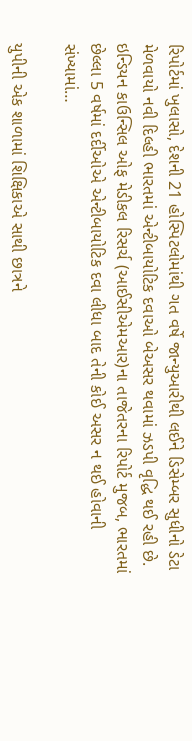રિપોર્ટમાં ખુલાસો, દેશની 21 હોસ્પિટલોમાંથી ગત વર્ષે જાન્યુઆરીથી લઈને ડિસેમ્બર સુધીનો ડેટા મેળવાયો નવી દિલ્હી ભારતમાં એન્ટીબાયોટિક દવાઓ બેઅસર થવામાં ઝડપી વૃદ્ધિ થઈ રહી છે. ઇન્ડિયન કાઉન્સિલ ઓફ મેડીકલ રિસર્ચ (આઈસીએમઆર)ના તાજેતરના રિપોર્ટ મુજબ, ભારતમાં છેલ્લા 5 વર્ષમાં દર્દીઓએ એન્ટીબાયોટિક દવા લીધા બાદ તેની કોઈ અસર ન થઈ હોવાની સંખ્યામાં…

યુપીની એક શાળામાં શિક્ષિકાએ સાથી છાત્રને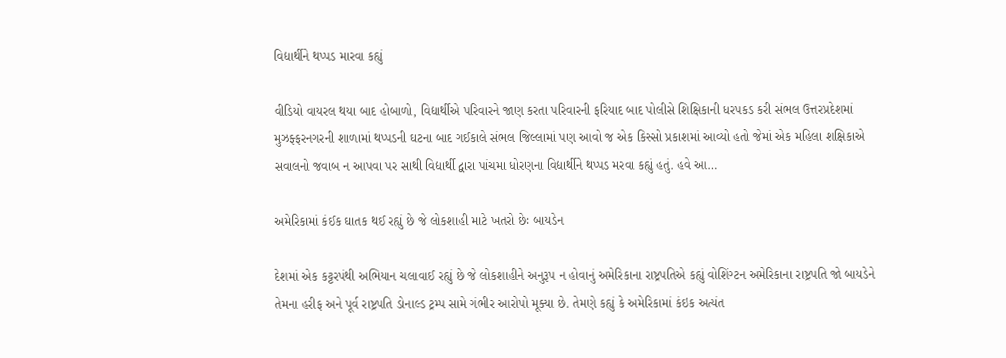વિદ્યાર્થીને થપ્પડ મારવા કહ્યું

વીડિયો વાયરલ થયા બાદ હોબાળો, વિદ્યાર્થીએ પરિવારને જાણ કરતા પરિવારની ફરિયાદ બાદ પોલીસે શિક્ષિકાની ધરપકડ કરી સંભલ ઉત્તરપ્રદેશમાં મુઝફ્ફરનગરની શાળામાં થપ્પડની ઘટના બાદ ગઈકાલે સંભલ જિલ્લામાં પણ આવો જ એક કિસ્સો પ્રકાશમાં આવ્યો હતો જેમાં એક મહિલા શક્ષિકાએ સવાલનો જવાબ ન આપવા પર સાથી વિદ્યાર્થી દ્વારા પાંચમા ધોરણના વિદ્યાર્થીને થપ્પડ મરવા કહ્યું હતું. હવે આ…

અમેરિકામાં કંઈક ઘાતક થઈ રહ્યું છે જે લોકશાહી માટે ખતરો છેઃ બાયડેન

દેશમાં એક કટ્ટરપંથી અભિયાન ચલાવાઈ રહ્યું છે જે લોકશાહીને અનુરૂપ ન હોવાનું અમેરિકાના રાષ્ટ્રપતિએ કહ્યું વોશિંગ્ટન અમેરિકાના રાષ્ટ્રપતિ જો બાયડેને તેમના હરીફ અને પૂર્વ રાષ્ટ્રપતિ ડોનાલ્ડ ટ્રમ્પ સામે ગંભીર આરોપો મૂક્યા છે. તેમણે કહ્યું કે અમેરિકામાં કંઇક અત્યંત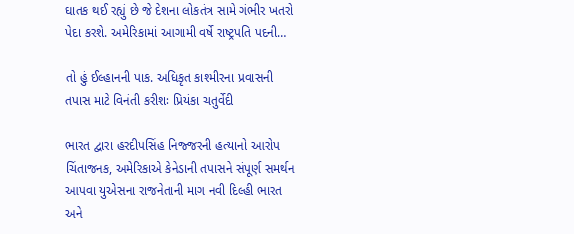ઘાતક થઈ રહ્યું છે જે દેશના લોકતંત્ર સામે ગંભીર ખતરો પેદા કરશે. અમેરિકામાં આગામી વર્ષે રાષ્ટ્રપતિ પદની…

તો હું ઈલ્હાનની પાક. અધિકૃત કાશ્મીરના પ્રવાસની તપાસ માટે વિનંતી કરીશઃ પ્રિયંકા ચતુર્વેદી

ભારત દ્વારા હરદીપસિંહ નિજ્જરની હત્યાનો આરોપ ચિંતાજનક, અમેરિકાએ કેનેડાની તપાસને સંપૂર્ણ સમર્થન આપવા યુએસના રાજનેતાની માગ નવી દિલ્હી ભારત અને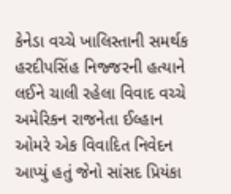કેનેડા વચ્ચે ખાલિસ્તાની સમર્થક હરદીપસિંહ નિજ્જરની હત્યાને લઈને ચાલી રહેલા વિવાદ વચ્ચે અમેરિકન રાજનેતા ઈલ્હાન ઓમરે એક વિવાદિત નિવેદન આપ્યું હતું જેનો સાંસદ પ્રિયંકા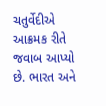ચતુર્વેદીએ આક્રમક રીતે જવાબ આપ્યો છે. ભારત અને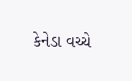કેનેડા વચ્ચે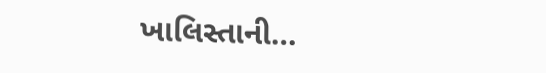ખાલિસ્તાની…